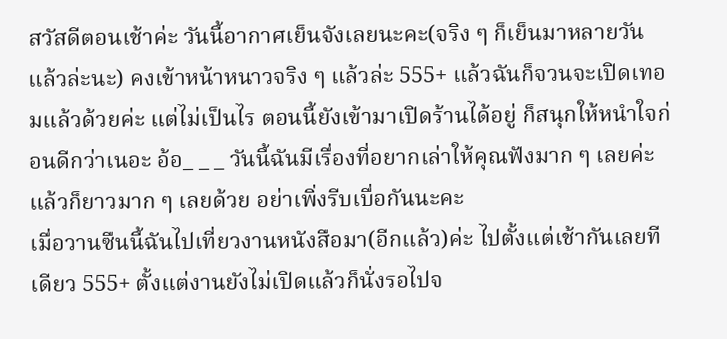สวัสดีตอนเช้าค่ะ วันนี้อากาศเย็นจังเลยนะคะ(จริง ๆ ก็เย็นมาหลายวันแล้วล่ะนะ) คงเข้าหน้าหนาวจริง ๆ แล้วล่ะ 555+ แล้วฉันก็จวนจะเปิดเทอมแล้วด้วยค่ะ แต่ไม่เป็นไร ตอนนี้ยังเข้ามาเปิดร้านได้อยู่ ก็สนุกให้หนำใจก่อนดีกว่าเนอะ อ้อ_ _ _ วันนี้ฉันมีเรื่องที่อยากเล่าให้คุณฟังมาก ๆ เลยค่ะ แล้วก็ยาวมาก ๆ เลยด้วย อย่าเพิ่งรีบเบื่อกันนะคะ
เมื่อวานซืนนี้ฉันไปเที่ยวงานหนังสือมา(อีกแล้ว)ค่ะ ไปตั้งแต่เช้ากันเลยทีเดียว 555+ ตั้งแต่งานยังไม่เปิดแล้วก็นั่งรอไปจ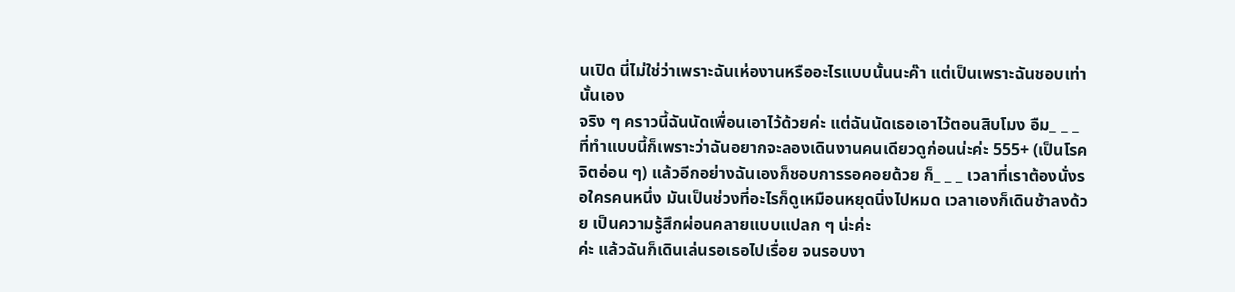นเปิด นี่ไม่ใช่ว่าเพราะฉันเห่องานหรืออะไรแบบนั้นนะค๊า แต่เป็นเพราะฉันชอบเท่านั้นเอง
จริง ๆ คราวนี้ฉันนัดเพื่อนเอาไว้ด้วยค่ะ แต่ฉันนัดเธอเอาไว้ตอนสิบโมง อืม_ _ _ ที่ทำแบบนี้ก็เพราะว่าฉันอยากจะลองเดินงานคนเดียวดูก่อนน่ะค่ะ 555+ (เป็นโรคจิตอ่อน ๆ) แล้วอีกอย่างฉันเองก็ชอบการรอคอยด้วย ก็_ _ _ เวลาที่เราต้องนั่งรอใครคนหนึ่ง มันเป็นช่วงที่อะไรก็ดูเหมือนหยุดนิ่งไปหมด เวลาเองก็เดินช้าลงด้วย เป็นความรู้สึกผ่อนคลายแบบแปลก ๆ น่ะค่ะ
ค่ะ แล้วฉันก็เดินเล่นรอเธอไปเรื่อย จนรอบงา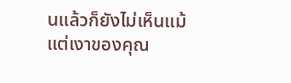นแล้วก็ยังไม่เห็นแม้แต่เงาของคุณ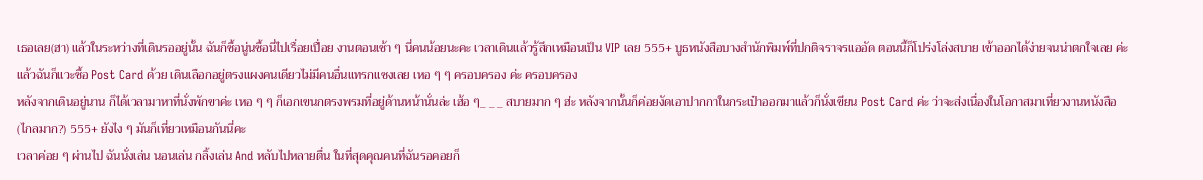เธอเลย(ฮา) แล้วในระหว่างที่เดินรออยู่นั้น ฉันก็ซื้อนู่นซื้อนี่ไปเรื่อยเปื่อย งานตอนเช้า ๆ นี่คนน้อยนะคะ เวลาเดินแล้วรู้สึกเหมือนเป็น VIP เลย 555+ บูธหนังสือบางสำนักพิมพ์ที่ปกติจราจรแออัด ตอนนี้ก็โปร่งโล่งสบาย เข้าออกได้ง่ายจนน่าตกใจเลย ค่ะ แล้วฉันก็แวะซื้อ Post Card ด้วย เดินเลือกอยู่ตรงแผงคนเดียวไม่มีคนอื่นแทรกแซงเลย เหอ ๆ ๆ ครอบครอง ค่ะ ครอบครอง
หลังจากเดินอยู่นาน ก็ได้เวลามาหาที่นั่งพักขาค่ะ เหอ ๆ ๆ ก็เอกเขนกตรงพรมที่อยู่ด้านหน้านั่นล่ะ เฮ้อ ๆ_ _ _ สบายมาก ๆ ฮ่ะ หลังจากนั้นก็ค่อยงัดเอาปากกาในกระเป๋าออกมาแล้วก็นั่งเขียน Post Card ค่ะ ว่าจะส่งเนื่องในโอกาสมาเที่ยวงานหนังสือ(ไกลมาก?) 555+ ยังไง ๆ มันก็เที่ยวเหมือนกันนี่คะ
เวลาค่อย ๆ ผ่านไป ฉันนั่งเล่น นอนเล่น กลิ้งเล่น And หลับไปหลายตื่น ในที่สุดคุณคนที่ฉันรอคอยก็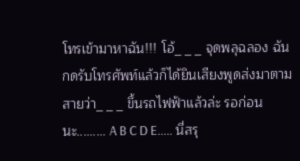โทรเข้ามาหาฉัน!!! โอ้_ _ _ จุดพลุฉลอง ฉันกดรับโทรศัพท์แล้วก็ได้ยินเสียงพูดส่งมาตามสายว่า_ _ _ ขึ้นรถไฟฟ้าแล้วล่ะ รอก่อนนะ......... A B C D E..... นี่สรุ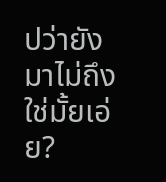ปว่ายังมาไม่ถึงใช่มั้ยเอ่ย?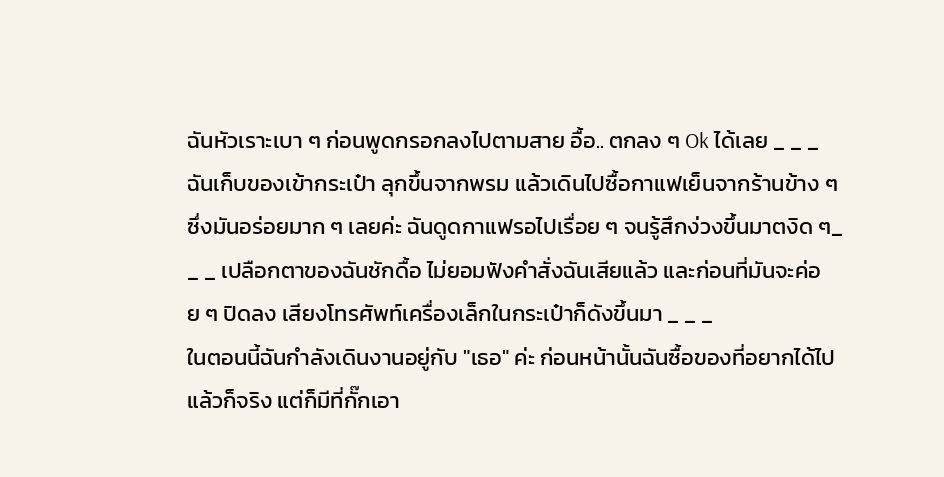ฉันหัวเราะเบา ๆ ก่อนพูดกรอกลงไปตามสาย อื้อ.. ตกลง ๆ Ok ได้เลย _ _ _ ฉันเก็บของเข้ากระเป๋า ลุกขึ้นจากพรม แล้วเดินไปซื้อกาแฟเย็นจากร้านข้าง ๆ ซึ่งมันอร่อยมาก ๆ เลยค่ะ ฉันดูดกาแฟรอไปเรื่อย ๆ จนรู้สึกง่วงขึ้นมาตงิด ๆ_ _ _ เปลือกตาของฉันชักดื้อ ไม่ยอมฟังคำสั่งฉันเสียแล้ว และก่อนที่มันจะค่อย ๆ ปิดลง เสียงโทรศัพท์เครื่องเล็กในกระเป๋าก็ดังขึ้นมา _ _ _
ในตอนนี้ฉันกำลังเดินงานอยู่กับ "เธอ" ค่ะ ก่อนหน้านั้นฉันซื้อของที่อยากได้ไปแล้วก็จริง แต่ก็มีที่กั๊กเอา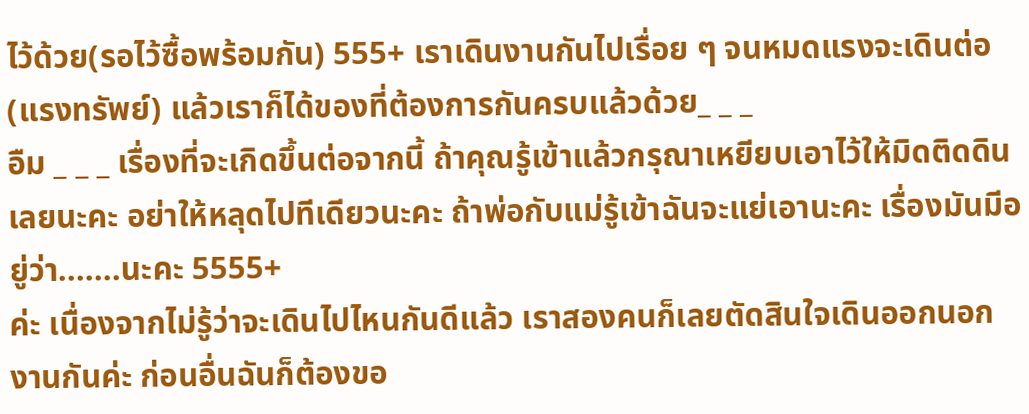ไว้ด้วย(รอไว้ซื้อพร้อมกัน) 555+ เราเดินงานกันไปเรื่อย ๆ จนหมดแรงจะเดินต่อ(แรงทรัพย์) แล้วเราก็ได้ของที่ต้องการกันครบแล้วด้วย_ _ _
อืม _ _ _ เรื่องที่จะเกิดขึ้นต่อจากนี้ ถ้าคุณรู้เข้าแล้วกรุณาเหยียบเอาไว้ให้มิดติดดินเลยนะคะ อย่าให้หลุดไปทีเดียวนะคะ ถ้าพ่อกับแม่รู้เข้าฉันจะแย่เอานะคะ เรื่องมันมีอยู่ว่า.......นะคะ 5555+
ค่ะ เนื่องจากไม่รู้ว่าจะเดินไปไหนกันดีแล้ว เราสองคนก็เลยตัดสินใจเดินออกนอกงานกันค่ะ ก่อนอื่นฉันก็ต้องขอ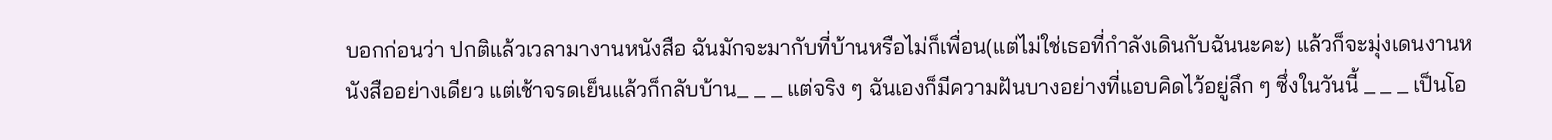บอกก่อนว่า ปกติแล้วเวลามางานหนังสือ ฉันมักจะมากับที่บ้านหรือไม่ก็เพื่อน(แต่ไม่ใช่เธอที่กำลังเดินกับฉันนะคะ) แล้วก็จะมุ่งเดนงานหนังสืออย่างเดียว แต่เช้าจรดเย็นแล้วก็กลับบ้าน_ _ _ แต่จริง ๆ ฉันเองก็มีความฝันบางอย่างที่แอบคิดไว้อยู่ลึก ๆ ซึ่งในวันนี้ _ _ _ เป็นโอ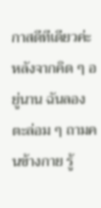กาสดีทีเดียวค่ะ
หลังจากคิด ๆ อยู่นาน ฉันลองตะล่อม ๆ ถามคนข้างกาย รู้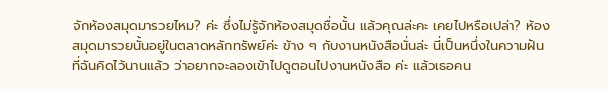จักห้องสมุดมารวยไหม? ค่ะ ซึ่งไม่รู้จักห้องสมุดชื่อนั้น แล้วคุณล่ะคะ เคยไปหรือเปล่า? ห้องสมุดมารวยนั้นอยู่ในตลาดหลักทรัพย์ค่ะ ข้าง ๆ กับงานหนังสือนั่นล่ะ นี่เป็นหนึ่งในความฝัน ที่ฉันคิดไว้นานแล้ว ว่าอยากจะลองเข้าไปดูตอนไปงานหนังสือ ค่ะ แล้วเธอคน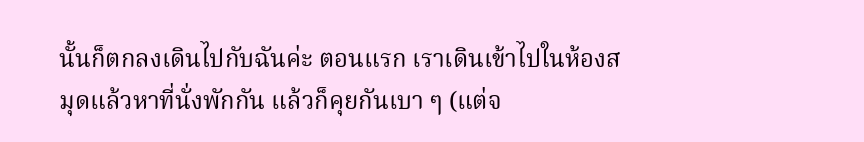นั้นก็ตกลงเดินไปกับฉันค่ะ ตอนแรก เราเดินเข้าไปในห้องสมุดแล้วหาที่นั่งพักกัน แล้วก็คุยกันเบา ๆ (แต่จ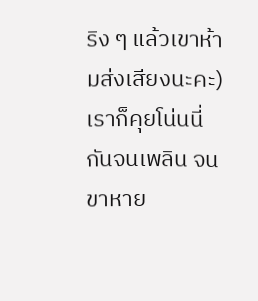ริง ๆ แล้วเขาห้ามส่งเสียงนะคะ) เราก็คุยโน่นนี่กันจนเพลิน จนขาหาย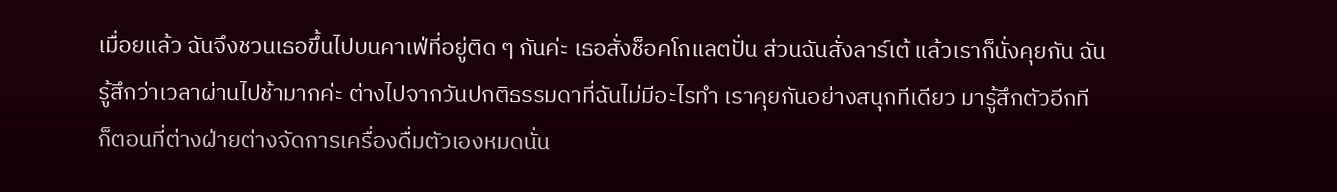เมื่อยแล้ว ฉันจึงชวนเธอขึ้นไปบนคาเฟ่ที่อยู่ติด ๆ กันค่ะ เธอสั่งช็อคโกแลตปั่น ส่วนฉันสั่งลาร์เต้ แล้วเราก็นั่งคุยกัน ฉันรู้สึกว่าเวลาผ่านไปช้ามากค่ะ ต่างไปจากวันปกติธรรมดาที่ฉันไม่มีอะไรทำ เราคุยกันอย่างสนุกทีเดียว มารู้สึกตัวอีกที ก็ตอนที่ต่างฝ่ายต่างจัดการเครื่องดื่มตัวเองหมดนั่น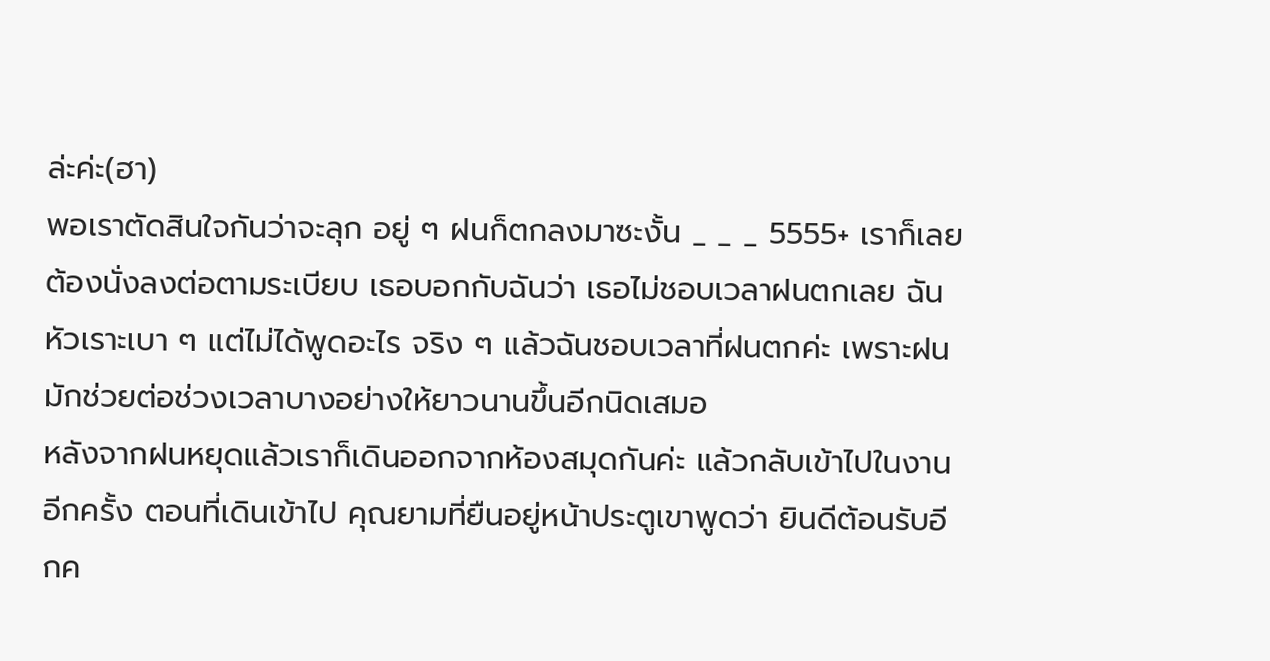ล่ะค่ะ(ฮา)
พอเราตัดสินใจกันว่าจะลุก อยู่ ๆ ฝนก็ตกลงมาซะงั้น _ _ _ 5555+ เราก็เลยต้องนั่งลงต่อตามระเบียบ เธอบอกกับฉันว่า เธอไม่ชอบเวลาฝนตกเลย ฉันหัวเราะเบา ๆ แต่ไม่ได้พูดอะไร จริง ๆ แล้วฉันชอบเวลาที่ฝนตกค่ะ เพราะฝนมักช่วยต่อช่วงเวลาบางอย่างให้ยาวนานขึ้นอีกนิดเสมอ
หลังจากฝนหยุดแล้วเราก็เดินออกจากห้องสมุดกันค่ะ แล้วกลับเข้าไปในงานอีกครั้ง ตอนที่เดินเข้าไป คุณยามที่ยืนอยู่หน้าประตูเขาพูดว่า ยินดีต้อนรับอีกค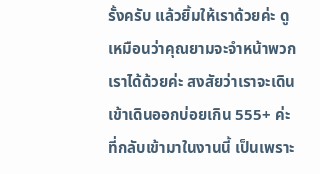รั้งครับ แล้วยิ้มให้เราด้วยค่ะ ดูเหมือนว่าคุณยามจะจำหน้าพวกเราได้ด้วยค่ะ สงสัยว่าเราจะเดินเข้าเดินออกบ่อยเกิน 555+ ค่ะ ที่กลับเข้ามาในงานนี้ เป็นเพราะ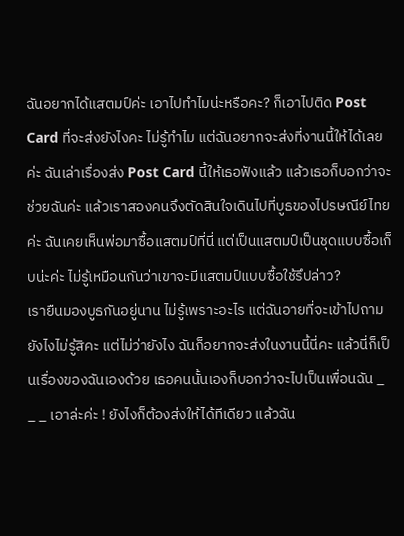ฉันอยากได้แสตมป์ค่ะ เอาไปทำไมน่ะหรือคะ? ก็เอาไปติด Post Card ที่จะส่งยังไงคะ ไม่รู้ทำไม แต่ฉันอยากจะส่งที่งานนี้ให้ได้เลยค่ะ ฉันเล่าเรื่องส่ง Post Card นี้ให้เธอฟังแล้ว แล้วเธอก็บอกว่าจะช่วยฉันค่ะ แล้วเราสองคนจึงตัดสินใจเดินไปที่บูธของไปรษณีย์ไทยค่ะ ฉันเคยเห็นพ่อมาซื้อแสตมป์ที่นี่ แต่เป็นแสตมป์เป็นชุดแบบซื้อเก็บน่ะค่ะ ไม่รู้เหมือนกันว่าเขาจะมีแสตมป์แบบซื้อใช้รึปล่าว?
เรายืนมองบูธกันอยู่นาน ไม่รู้เพราะอะไร แต่ฉันอายที่จะเข้าไปถามยังไงไม่รู้สิคะ แต่ไม่ว่ายังไง ฉันก็อยากจะส่งในงานนี้นี่คะ แล้วนี่ก็เป็นเรื่องของฉันเองด้วย เธอคนนั้นเองก็บอกว่าจะไปเป็นเพื่อนฉัน _ _ _ เอาล่ะค่ะ ! ยังไงก็ต้องส่งให้ได้ทีเดียว แล้วฉัน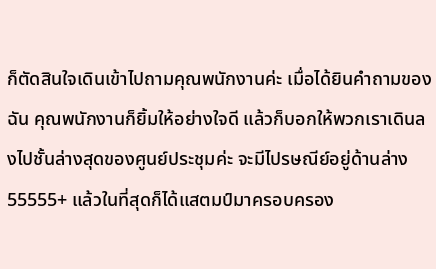ก็ตัดสินใจเดินเข้าไปถามคุณพนักงานค่ะ เมื่อได้ยินคำถามของฉัน คุณพนักงานก็ยิ้มให้อย่างใจดี แล้วก็บอกให้พวกเราเดินลงไปชั้นล่างสุดของศูนย์ประชุมค่ะ จะมีไปรษณีย์อยู่ด้านล่าง 55555+ แล้วในที่สุดก็ได้แสตมป์มาครอบครอง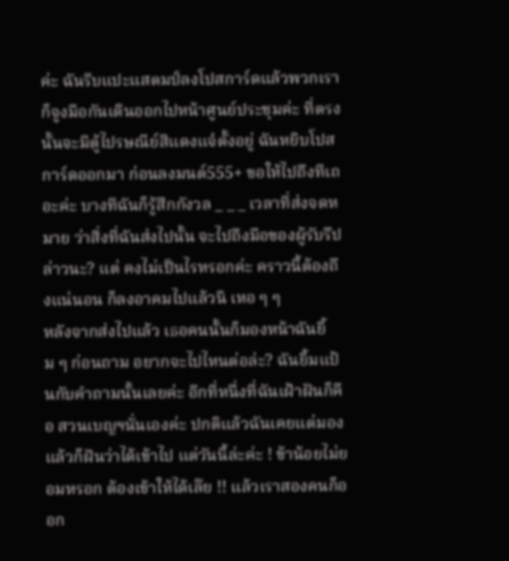ค่ะ ฉันรีบแปะแสตมป์ลงโปสการ์ดแล้วพวกเราก็จูงมือกันเดินออกไปหน้าศูนย์ประชุมค่ะ ที่ตรงนั้นจะมีตู้ไปรษณีย์สีแดงแจ๋ตั้งอยู่ ฉันหยิบโปสการ์ดออกมา ก่อนลงมนต์555+ ขอให้ไปถึงทีเถอะค่ะ บางทีฉันก็รู้สึกกังวล _ _ _ เวลาที่ส่งจดหมาย ว่าสิ่งที่ฉันส่งไปนั้น จะไปถึงมือของผู้รับรึปล่าวนะ? แต่ คงไม่เป็นไรหรอกค่ะ คราวนี้ต้องถึงแน่นอน ก็ลงอาคมไปแล้วนิ เหอ ๆ ๆ
หลังจากส่งไปแล้ว เธอคนนั้นก็มองหน้าฉันยิ้ม ๆ ก่อนถาม อยากจะไปไหนต่อล่ะ? ฉันยิ้มแป้นกับคำถามนั้นเลยค่ะ อีกที่หนึ่งที่ฉันเฝ้าฝันก็คือ สวนเบญฯนั่นเองค่ะ ปกติแล้วฉันเคยแต่มองแล้วก็ฝันว่าได้เข้าไป แต่วันนี้ล่ะค่ะ ! ข้าน้อยไม่ยอมหรอก ต้องเข้าให้ได้เล๊ย !! แล้วเราสองคนก็ออก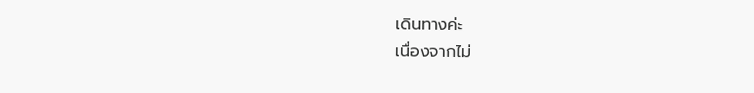เดินทางค่ะ
เนื่องจากไม่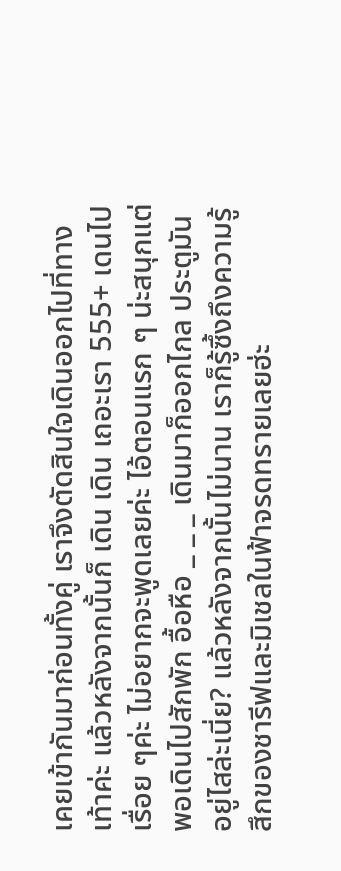เคยเข้ากันมาก่อนทั้งคู่ เราจึงตัดสินใจเดินออกไปที่ทางเท้าค่ะ แล้วหลังจากนั้นก็ เดิน เดิน เถอะเรา 555+ เดนไปเรื่อย ๆค่ะ ไม่อยากจะพูดเลยค่ะ ไอ้ตอนแรก ๆ น่ะสนุกแต่พอเดินไปสักพัก อื้อหือ _ _ _ เดินมาก็ออกไกล ประตูมันอยู่ไสล่ะเนี่ย? แล้วหลังจากนั้นไม่นาน เราก็รู้ซึ้งถึงความรู้สึกของชารีฟและมิเชลในฟ้าจรดทรายเลยฮ่ะ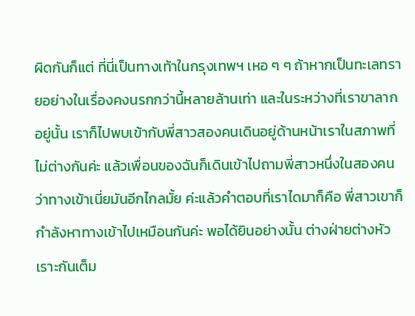ผิดกันก็แต่ ที่นี่เป็นทางเท้าในกรุงเทพฯ เหอ ๆ ๆ ถ้าหากเป็นทะเลทรายอย่างในเรื่องคงนรกกว่านี้หลายล้านเท่า และในระหว่างที่เราขาลากอยู่นั้น เราก็ไปพบเข้ากับพี่สาวสองคนเดินอยู่ด้านหน้าเราในสภาพที่ไม่ต่างกันค่ะ แล้วเพื่อนของฉันก็เดินเข้าไปถามพี่สาวหนึ่งในสองคนว่าทางเข้าเนี่ยมันอีกไกลมั้ย ค่ะแล้วคำตอบที่เราไดมาก็คือ พี่สาวเขาก็กำลังหาทางเข้าไปเหมือนกันค่ะ พอได้ยินอย่างนั้น ต่างฝ่ายต่างหัวเราะกันเต็ม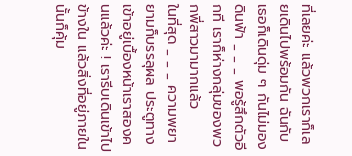ที่เลยค่ะ แล้วพวกเราก็เลยเดินไปพร้อมกัน ฉันกับเธอก็เดินดุ่ม ๆ กันไม่มองดินฟ้า _ _ _ พอรู้สึกตัวอีกที เราก็ห่างกลุ่มของพวกพี่สาวมามากแล้ว
ในที่สุด _ _ _ ความพยายามก็บรรลุผล ประตูทางเข้าอยู่เบื้องหน้าเราสองคนแล้วค่ะ ! เรารีบเดินเข้าไปข้างใน แล้วสิ่งที่อยู่ภายในนั้นก็คุ้ม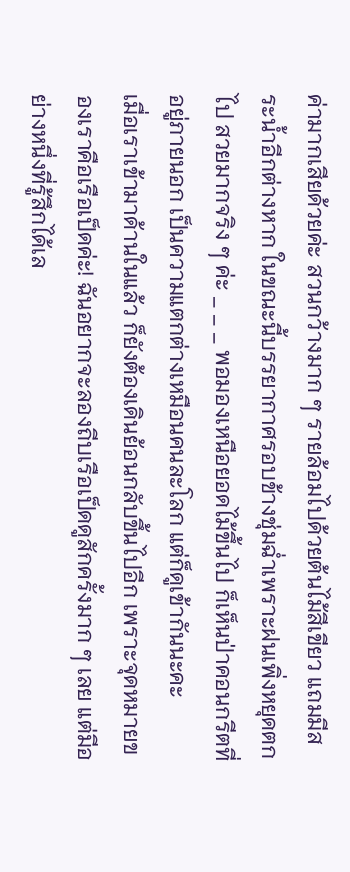ค่ามากเสียด้วยค่ะ สวนกว้างมาก ๆ รายล้อมไปด้วยต้นไม้สีเขียว แถมมีสระน้ำอีกต่างหาก ในขณะนี้บรรยากาศรอบข้างชุ่มฉ่ำเพราะฝนเพิ่งหยุดตกไป สวยมากจริง ๆ ค่ะ _ _ _ พอมองเหนือยอดไม้ขึ้นไป ก็เห็นป่าคอนกรีตที่อยู่ภายนอก เป็นความแตกต่างเหมือนคนละโลก แต่ก็ดูเข้ากันนะคะ
เมื่อเราเข้ามาด้านในแล้ว ก็ยังต้องเดินย้อนกลับขึ้นไปอีก เพราะจุดหมายของเราคือเรือเป็ดค่ะ! ฉันอยากจะลองถีบเรือเป็ดดูสักครั้งมาก ๆ เลย แต่มีอย่างหนึ่งที่รู้สึกได้เล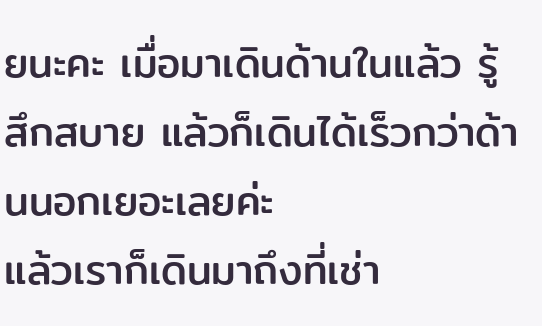ยนะคะ เมื่อมาเดินด้านในแล้ว รู้สึกสบาย แล้วก็เดินได้เร็วกว่าด้านนอกเยอะเลยค่ะ
แล้วเราก็เดินมาถึงที่เช่า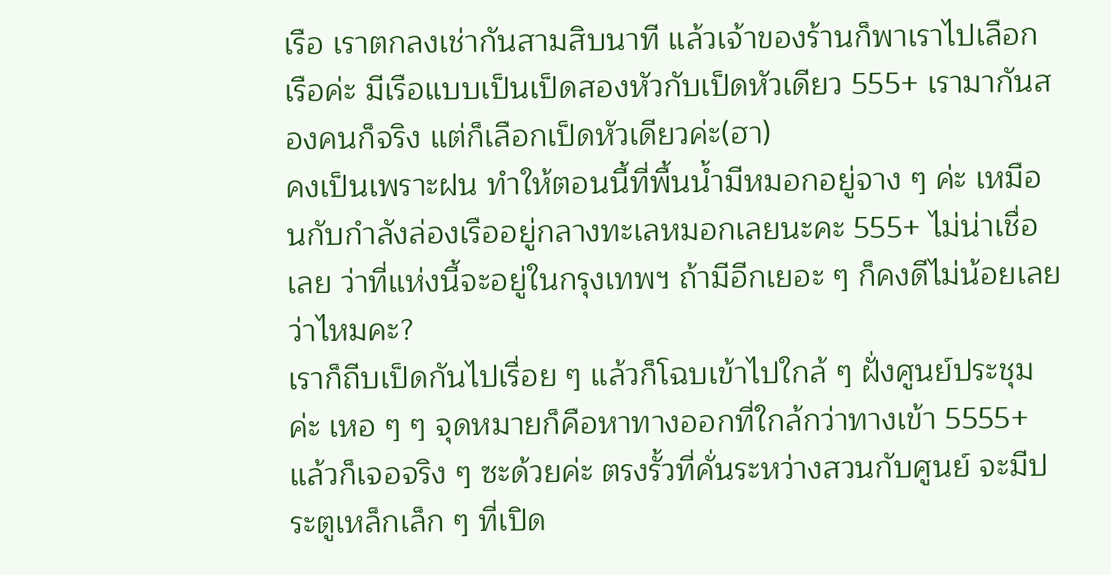เรือ เราตกลงเช่ากันสามสิบนาที แล้วเจ้าของร้านก็พาเราไปเลือกเรือค่ะ มีเรือแบบเป็นเป็ดสองหัวกับเป็ดหัวเดียว 555+ เรามากันสองคนก็จริง แต่ก็เลือกเป็ดหัวเดียวค่ะ(ฮา)
คงเป็นเพราะฝน ทำให้ตอนนี้ที่พื้นน้ำมีหมอกอยู่จาง ๆ ค่ะ เหมือนกับกำลังล่องเรืออยู่กลางทะเลหมอกเลยนะคะ 555+ ไม่น่าเชื่อเลย ว่าที่แห่งนี้จะอยู่ในกรุงเทพฯ ถ้ามีอีกเยอะ ๆ ก็คงดีไม่น้อยเลย ว่าไหมคะ?
เราก็ถีบเป็ดกันไปเรื่อย ๆ แล้วก็โฉบเข้าไปใกล้ ๆ ฝั่งศูนย์ประชุมค่ะ เหอ ๆ ๆ จุดหมายก็คือหาทางออกที่ใกล้กว่าทางเข้า 5555+ แล้วก็เจอจริง ๆ ซะด้วยค่ะ ตรงรั้วที่คั่นระหว่างสวนกับศูนย์ จะมีประตูเหล็กเล็ก ๆ ที่เปิด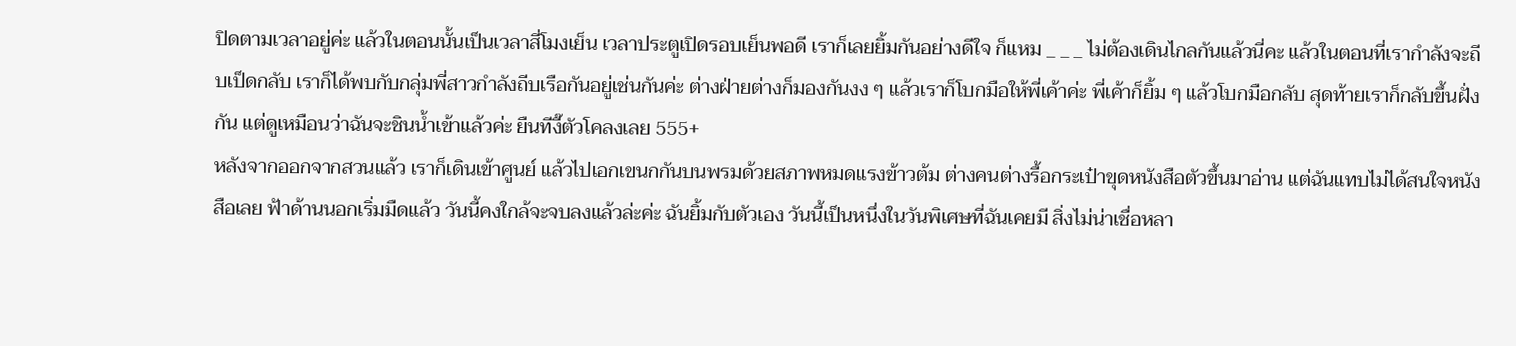ปิดตามเวลาอยู่ค่ะ แล้วในตอนนั้นเป็นเวลาสี่โมงเย็น เวลาประตูเปิดรอบเย็นพอดี เราก็เลยยิ้มกันอย่างดีใจ ก็แหม _ _ _ ไม่ต้องเดินไกลกันแล้วนี่คะ แล้วในตอนที่เรากำลังจะถีบเป็ดกลับ เราก็ได้พบกับกลุ่มพี่สาวกำลังถีบเรือกันอยู่เช่นกันค่ะ ต่างฝ่ายต่างก็มองกันงง ๆ แล้วเราก็โบกมือให้พี่เค้าค่ะ พี่เค้าก็ยิ้ม ๆ แล้วโบกมือกลับ สุดท้ายเราก็กลับขึ้นฝั่งกัน แต่ดูเหมือนว่าฉันจะชินน้ำเข้าแล้วค่ะ ยืนทีงี๊ตัวโคลงเลย 555+
หลังจากออกจากสวนแล้ว เราก็เดินเข้าศูนย์ แล้วไปเอกเขนกกันบนพรมด้วยสภาพหมดแรงข้าวต้ม ต่างคนต่างรื้อกระเป๋าขุดหนังสือตัวขึ้นมาอ่าน แต่ฉันแทบไม่ได้สนใจหนังสือเลย ฟ้าด้านนอกเริ่มมืดแล้ว วันนี้คงใกล้จะจบลงแล้วล่ะค่ะ ฉันยิ้มกับตัวเอง วันนี้เป็นหนึ่งในวันพิเศษที่ฉันเคยมี สิ่งไม่น่าเชื่อหลา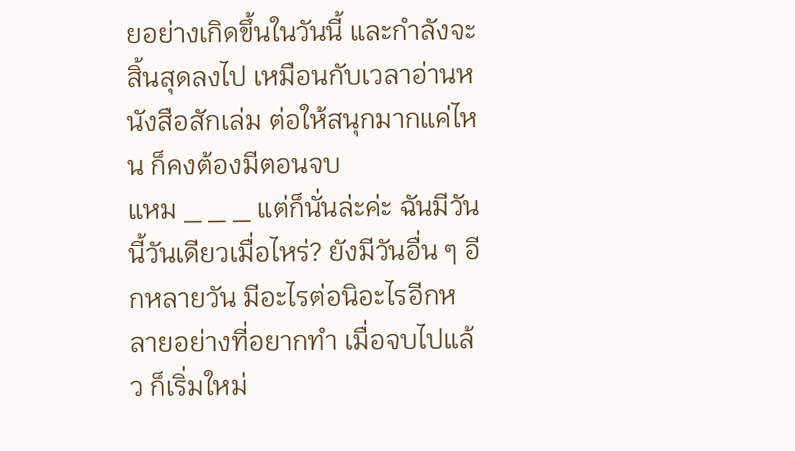ยอย่างเกิดขึ้นในวันนี้ และกำลังจะสิ้นสุดลงไป เหมือนกับเวลาอ่านหนังสือสักเล่ม ต่อให้สนุกมากแค่ไหน ก็คงต้องมีตอนจบ
แหม _ _ _ แต่ก็นั่นล่ะค่ะ ฉันมีวันนี้วันเดียวเมื่อไหร่? ยังมีวันอื่น ๆ อีกหลายวัน มีอะไรต่อนิอะไรอีกหลายอย่างที่อยากทำ เมื่อจบไปแล้ว ก็เริ่มใหม่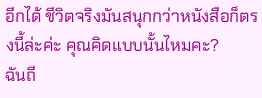อีกได้ ชีวิตจริงมันสนุกกว่าหนังสือก็ตรงนี้ล่ะค่ะ คุณคิดแบบนั้นไหมคะ?
ฉันถี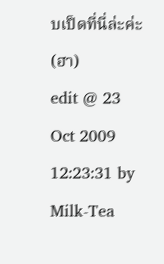บเป็ดที่นี่ล่ะค่ะ (ฮา)
edit @ 23 Oct 2009 12:23:31 by Milk-Tea